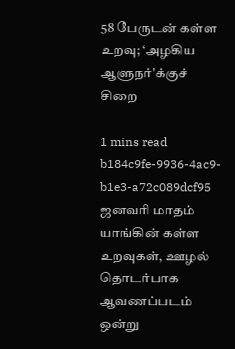58 பேருடன் கள்ள உறவு; ‘அழகிய ஆளுநர்’க்குச் சிறை

1 mins read
b184c9fe-9936-4ac9-b1e3-a72c089dcf95
ஜனவரி மாதம் யாங்கின் கள்ள உறவுகள், ஊழல் தொடர்பாக ஆவணப்படம் ஒன்று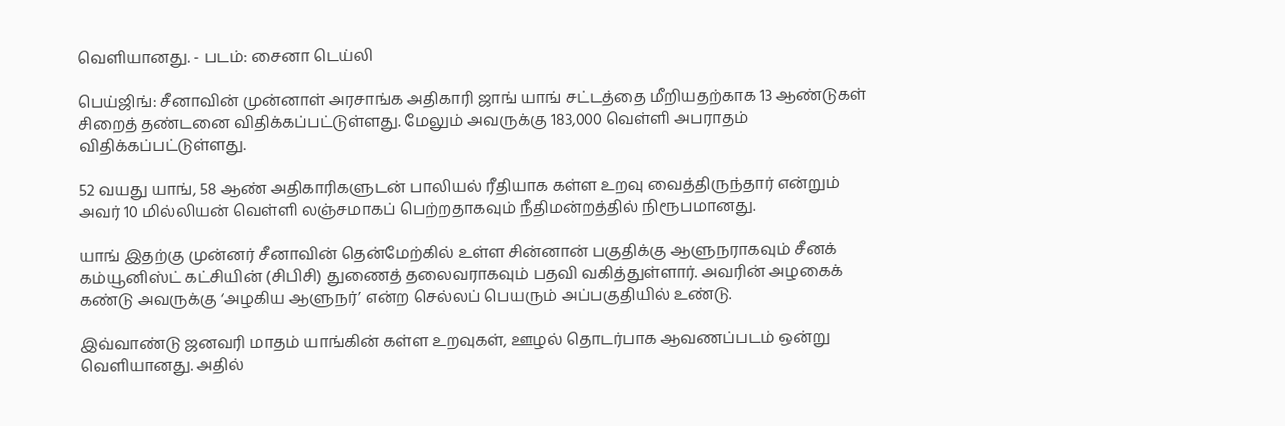வெளியானது. - படம்: சைனா டெய்லி

பெய்ஜிங்: சீனாவின் முன்னாள் அரசாங்க அதிகாரி ஜாங் யாங் சட்டத்தை மீறியதற்காக 13 ஆண்டுகள் சிறைத் தண்டனை விதிக்கப்பட்டுள்ளது. மேலும் அவருக்கு 183,000 வெள்ளி அபராதம் விதிக்கப்பட்டுள்ளது.

52 வயது யாங், 58 ஆண் அதிகாரிகளுடன் பாலியல் ரீதியாக கள்ள உறவு வைத்திருந்தார் என்றும் அவர் 10 மில்லியன் வெள்ளி லஞ்சமாகப் பெற்றதாகவும் நீதிமன்றத்தில் நிரூபமானது.

யாங் இதற்கு முன்னர் சீனாவின் தென்மேற்கில் உள்ள சின்னான் பகுதிக்கு ஆளுநராகவும் சீனக் கம்யூனிஸ்ட் கட்சியின் (சிபிசி) துணைத் தலைவராகவும் பதவி வகித்துள்ளார். அவரின் அழகைக் கண்டு அவருக்கு ‘அழகிய ஆளுநர்’ என்ற செல்லப் பெயரும் அப்பகுதியில் உண்டு.

இவ்வாண்டு ஜனவரி மாதம் யாங்கின் கள்ள உறவுகள், ஊழல் தொடர்பாக ஆவணப்படம் ஒன்று வெளியானது. அதில்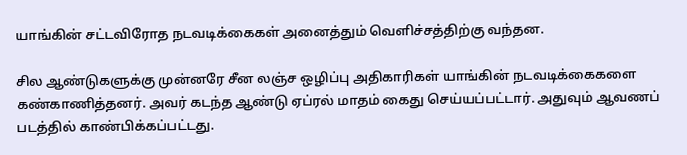யாங்கின் சட்டவிரோத நடவடிக்கைகள் அனைத்தும் வெளிச்சத்திற்கு வந்தன.

சில ஆண்டுகளுக்கு முன்னரே சீன லஞ்ச ஒழிப்பு அதிகாரிகள் யாங்கின் நடவடிக்கைகளை கண்காணித்தனர். அவர் கடந்த ஆண்டு ஏப்ரல் மாதம் கைது செய்யப்பட்டார். அதுவும் ஆவணப் படத்தில் காண்பிக்கப்பட்டது.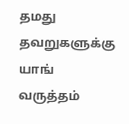தமது தவறுகளுக்கு யாங் வருத்தம்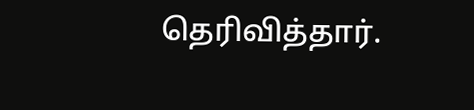தெரிவித்தார்.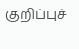குறிப்புச்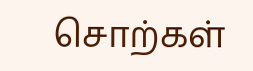சொற்கள்